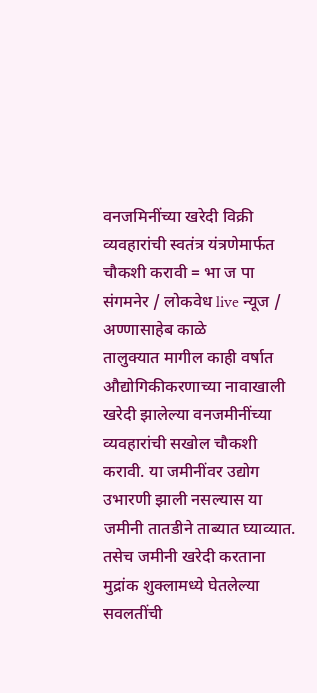वनजमिनींच्या खरेदी विक्री व्यवहारांची स्वतंत्र यंत्रणेमार्फत चौकशी करावी = भा ज पा
संगमनेर / लोकवेध live न्यूज / अण्णासाहेब काळे
तालुक्यात मागील काही वर्षात औद्योगिकीकरणाच्या नावाखाली खरेदी झालेल्या वनजमीनींच्या व्यवहारांची सखोल चौकशी करावी. या जमीनींवर उद्योग उभारणी झाली नसल्यास या जमीनी तातडीने ताब्यात घ्याव्यात. तसेच जमीनी खरेदी करताना मुद्रांक शुक्लामध्ये घेतलेल्या सवलतींची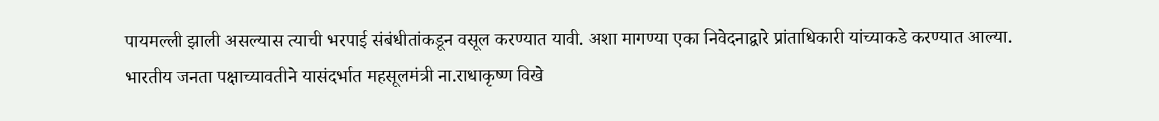पायमल्ली झाली असल्यास त्याची भरपाई संबंधीतांकडून वसूल करण्यात यावी. अशा मागण्या एका निवेदनाद्वारे प्रांताधिकारी यांच्याकडे करण्यात आल्या.
भारतीय जनता पक्षाच्यावतीने यासंदर्भात महसूलमंत्री ना.राधाकृष्ण विखे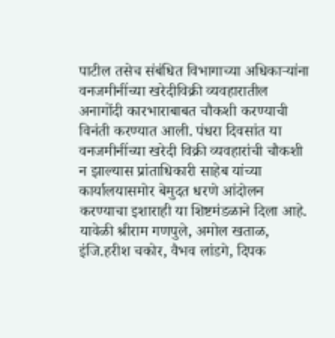पाटील तसेच संबंधित विभागाच्या अधिकाऱ्यांना वनजमीनींच्या खरेदीविक्री व्यवहारातील अनागोंदी कारभाराबाबत चौकशी करण्याची विनंती करण्यात आली. पंधरा दिवसांत या वनजमीनींच्या खरेदी विक्री व्यवहारांची चौकशी न झाल्यास प्रांताधिकारी साहेब यांच्या कार्यालयासमोर बेमुदत धरणे आंदोलन करण्याचा इशाराही या शिष्टमंडळाने दिला आहे. यावेळी श्रीराम गणपुले, अमोल खताळ, इंजि.हरीश चकोर, वैभव लांडगे, दिपक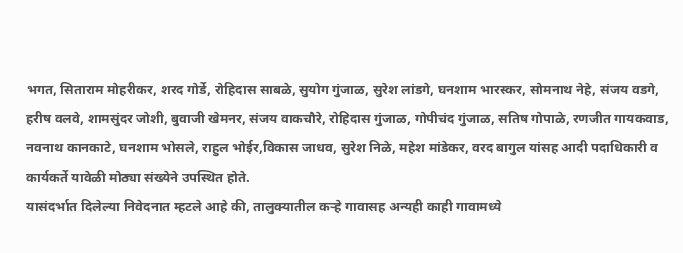भगत, सिताराम मोहरीकर, शरद गोर्डे, रोहिदास साबळे, सुयोग गुंजाळ, सुरेश लांडगे, घनशाम भारस्कर, सोमनाथ नेहे, संजय वडगे, हरीष वलवे, शामसुंदर जोशी, बुवाजी खेमनर, संजय वाकचौरे, रोहिदास गुंजाळ, गोपीचंद गुंजाळ, सतिष गोपाळे, रणजीत गायकवाड, नवनाथ कानकाटे, घनशाम भोसले, राहुल भोईर,विकास जाधव, सुरेश निळे, महेश मांडेकर, वरद बागुल यांसह आदी पदाधिकारी व कार्यकर्ते यावेळी मोठ्या संख्येने उपस्थित होते.
यासंदर्भात दिलेल्या निवेदनात म्हटले आहे की, तालुक्यातील कऱ्हे गावासह अन्यही काही गावामध्ये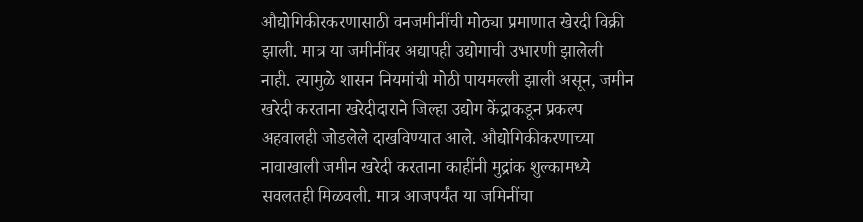औद्योगिकीरकरणासाठी वनजमीनींची मोठ्या प्रमाणात खेरदी विक्री झाली. मात्र या जमीनींवर अद्यापही उद्योगाची उभारणी झालेली नाही. त्यामुळे शासन नियमांची मोठी पायमल्ली झाली असून, जमीन खरेदी करताना खरेदीदाराने जिल्हा उद्योग केंद्राकडून प्रकल्प अहवालही जोडलेले दाखविण्यात आले. औद्योगिकीकरणाच्या नावाखाली जमीन खरेदी करताना काहींनी मुद्रांक शुल्कामध्ये सवलतही मिळवली. मात्र आजपर्यंत या जमिनींचा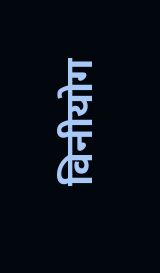विनीयोग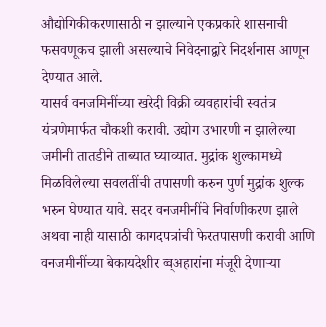औद्योगिकीकरणासाठी न झाल्याने एकप्रकारे शासनाची फसवणूकच झाली असल्याचे निवेदनाद्वारे निदर्शनास आणून देण्यात आले.
यासर्व वनजमिनींच्या खरेदी विक्री व्यवहारांची स्वतंत्र यंत्रणेमार्फत चौकशी करावी. उद्योग उभारणी न झालेल्या जमीनी तातडीने ताब्यात घ्याव्यात. मुद्रांक शुल्कामध्ये मिळविलेल्या सवलतींची तपासणी करुन पुर्ण मुद्रांक शुल्क भरुन घेण्यात यावे. सदर वनजमीनींचे निर्वाणीकरण झाले अथवा नाही यासाठी कागदपत्रांची फेरतपासणी करावी आणि वनजमीनींच्या बेकायदेशीर व्व्अहारांना मंजूरी देणाऱ्या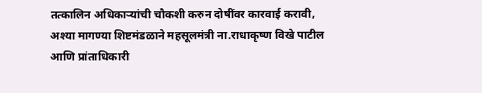तत्कालिन अधिकाऱ्यांची चौकशी करुन दोषींवर कारवाई करावी, अश्या मागण्या शिष्टमंडळाने महसूलमंत्री ना.राधाकृष्ण विखे पाटील आणि प्रांताधिकारी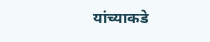यांच्याकडे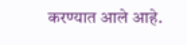करण्यात आले आहे.